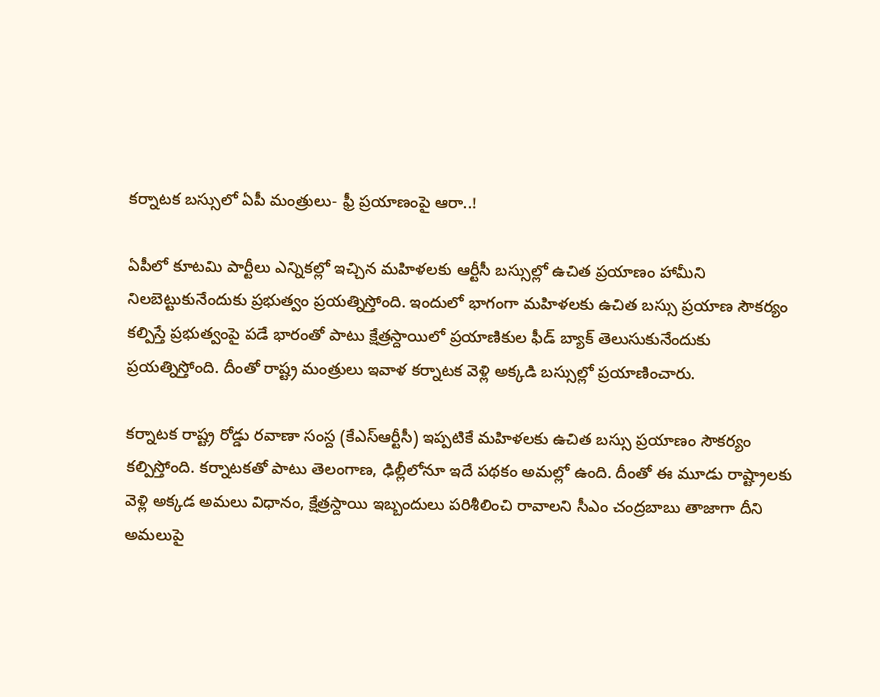కర్నాటక బస్సులో ఏపీ మంత్రులు- ఫ్రీ ప్రయాణంపై ఆరా..!

ఏపీలో కూటమి పార్టీలు ఎన్నికల్లో ఇచ్చిన మహిళలకు ఆర్టీసీ బస్సుల్లో ఉచిత ప్రయాణం హామీని నిలబెట్టుకునేందుకు ప్రభుత్వం ప్రయత్నిస్తోంది. ఇందులో భాగంగా మహిళలకు ఉచిత బస్సు ప్రయాణ సౌకర్యం కల్పిస్తే ప్రభుత్వంపై పడే భారంతో పాటు క్షేత్రస్దాయిలో ప్రయాణికుల ఫీడ్ బ్యాక్ తెలుసుకునేందుకు ప్రయత్నిస్తోంది. దీంతో రాష్ట్ర మంత్రులు ఇవాళ కర్నాటక వెళ్లి అక్కడి బస్సుల్లో ప్రయాణించారు.

కర్నాటక రాష్ట్ర రోడ్డు రవాణా సంస్ద (కేఎస్ఆర్టీసీ) ఇప్పటికే మహిళలకు ఉచిత బస్సు ప్రయాణం సౌకర్యం కల్పిస్తోంది. కర్నాటకతో పాటు తెలంగాణ, ఢిల్లీలోనూ ఇదే పథకం అమల్లో ఉంది. దీంతో ఈ మూడు రాష్ట్రాలకు వెళ్లి అక్కడ అమలు విధానం, క్షేత్రస్దాయి ఇబ్బందులు పరిశీలించి రావాలని సీఎం చంద్రబాబు తాజాగా దీని అమలుపై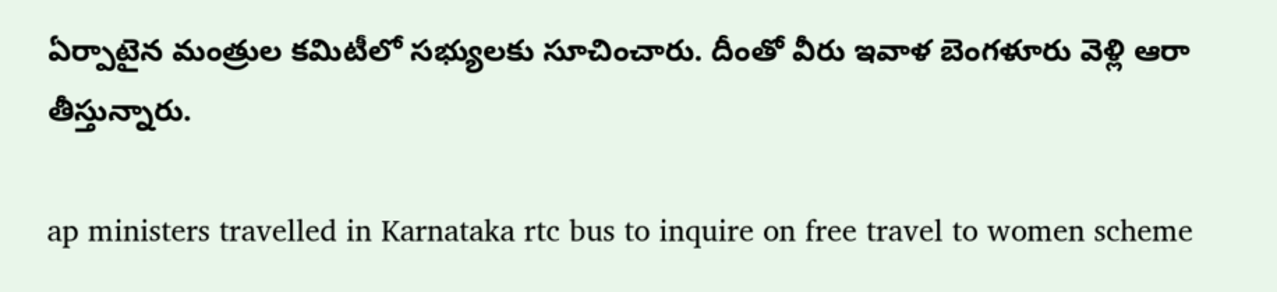ఏర్పాటైన మంత్రుల కమిటీలో సభ్యులకు సూచించారు. దీంతో వీరు ఇవాళ బెంగళూరు వెళ్లి ఆరా తీస్తున్నారు.

ap ministers travelled in Karnataka rtc bus to inquire on free travel to women scheme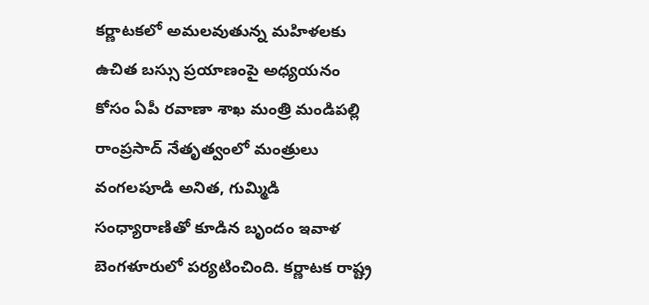కర్ణాటకలో అమలవుతున్న మహిళలకు ఉచిత బస్సు ప్రయాణంపై అధ్యయనం కోసం ఏపీ రవాణా శాఖ మంత్రి మండిపల్లి రాంప్రసాద్ నేతృత్వంలో మంత్రులు వంగలపూడి అనిత, గుమ్మిడి సంధ్యారాణితో కూడిన బృందం ఇవాళ బెంగళూరులో పర్యటించింది. కర్ణాటక రాష్ట్ర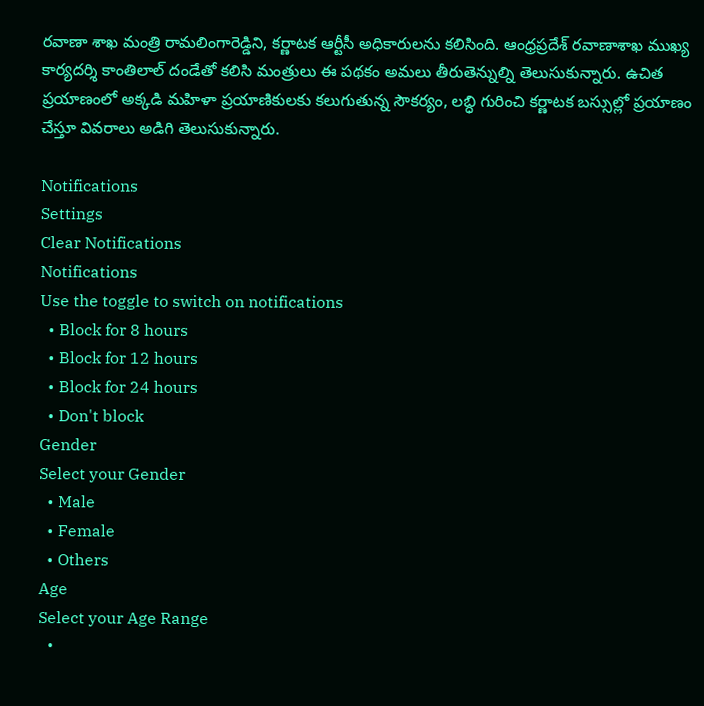రవాణా శాఖ మంత్రి రామలింగారెడ్డిని, కర్ణాటక ఆర్టీసీ అధికారులను కలిసింది. ఆంధ్రప్రదేశ్ రవాణాశాఖ ముఖ్య కార్యదర్శి కాంతిలాల్ దండేతో కలిసి మంత్రులు ఈ పథకం అమలు తీరుతెన్నుల్ని తెలుసుకున్నారు. ఉచిత ప్రయాణంలో అక్కడి మహిళా ప్రయాణికులకు కలుగుతున్న సౌకర్యం, లబ్ధి గురించి కర్ణాటక బస్సుల్లో ప్రయాణం చేస్తూ వివరాలు అడిగి తెలుసుకున్నారు.

Notifications
Settings
Clear Notifications
Notifications
Use the toggle to switch on notifications
  • Block for 8 hours
  • Block for 12 hours
  • Block for 24 hours
  • Don't block
Gender
Select your Gender
  • Male
  • Female
  • Others
Age
Select your Age Range
  •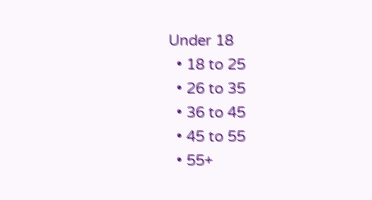Under 18
  • 18 to 25
  • 26 to 35
  • 36 to 45
  • 45 to 55
  • 55+